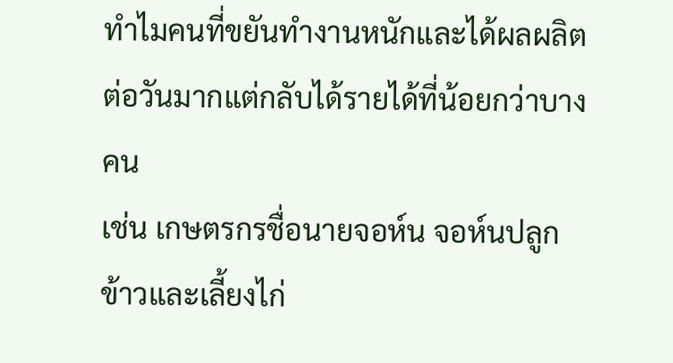ทำไมคนที่ขยันทำงานหนักและได้ผลผลิตต่อวันมากแต่กลับได้รายได้ที่น้อยกว่าบางคน
เช่น เกษตรกรชื่อนายจอห์น จอห์นปลูกข้าวและเลี้ยงไก่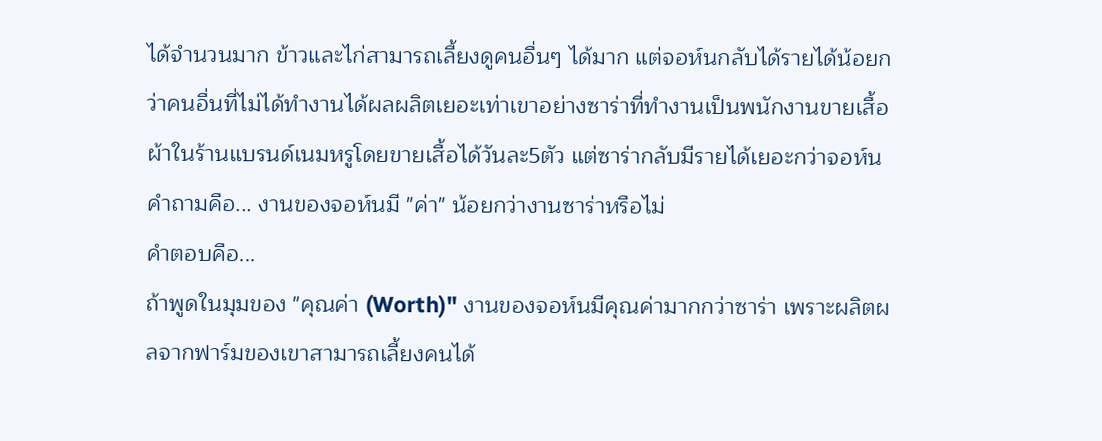ได้จำนวนมาก ข้าวและไก่สามารถเลี้ยงดูคนอื่นๆ ได้มาก แต่จอห์นกลับได้รายได้น้อยกว่าคนอื่นที่ไม่ได้ทำงานได้ผลผลิตเยอะเท่าเขาอย่างซาร่าที่ทำงานเป็นพนักงานขายเสื้อผ้าในร้านแบรนด์เนมหรูโดยขายเสื้อได้วันละ5ตัว แต่ซาร่ากลับมีรายได้เยอะกว่าจอห์น
คำถามคือ... งานของจอห์นมี "ค่า" น้อยกว่างานซาร่าหรือไม่
คำตอบคือ...
ถ้าพูดในมุมของ "คุณค่า (Worth)" งานของจอห์นมีคุณค่ามากกว่าซาร่า เพราะผลิตผลจากฟาร์มของเขาสามารถเลี้ยงคนได้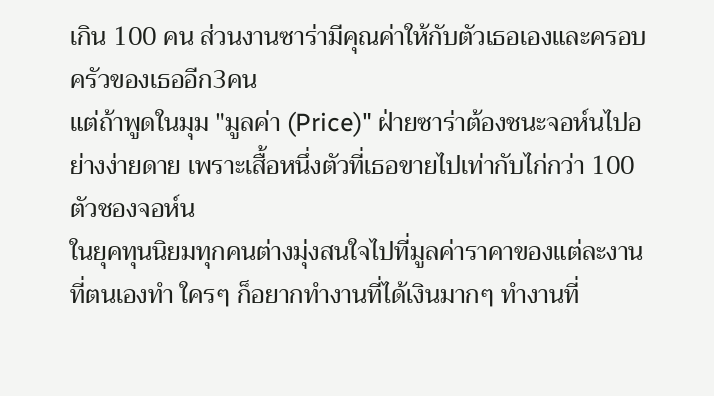เกิน 100 คน ส่วนงานซาร่ามีคุณค่าให้กับตัวเธอเองและครอบครัวของเธออีก3คน
แต่ถ้าพูดในมุม "มูลค่า (Price)" ฝ่ายซาร่าต้องชนะจอห์นไปอย่างง่ายดาย เพราะเสื้อหนึ่งตัวที่เธอขายไปเท่ากับไก่กว่า 100 ตัวชองจอห์น
ในยุคทุนนิยมทุกคนต่างมุ่งสนใจไปที่มูลค่าราคาของแต่ละงานที่ตนเองทำ ใครๆ ก็อยากทำงานที่ได้เงินมากๆ ทำงานที่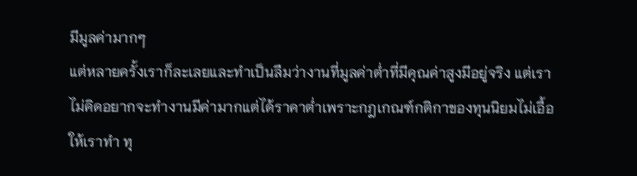มีมูลค่ามากๆ
แต่หลายครั้งเราก็ละเลยและทำเป็นลืมว่างานที่มูลค่าต่ำที่มีคุณค่าสูงมีอยู่จริง แต่เราไม่คิดอยากจะทำงานมีค่ามากแต่ได้ราคาต่ำเพราะกฎเกณฑ์กติกาของทุนนิยมไม่เอื้อให้เราทำ ทุ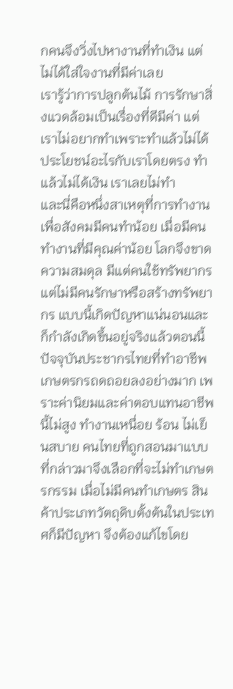กคนจึงวิ่งไปหางานที่ทำเงิน แต่ไม่ได้ใส่ใจงานที่มีค่าเลย
เรารู้ว่าการปลูกต้นไม้ การรักษาสิ่งแวดล้อมเป็นเรื่องที่ดีมีค่า แต่เราไม่อยากทำเพราะทำแล้วไม่ได้ประโยชน์อะไรกับเราโดยตรง ทำแล้วไม่ได้เงิน เราเลยไม่ทำ
และนี่คือหนึ่งสาเหตุที่การทำงานเพื่อสังคมมีคนทำน้อย เมื่อมีคนทำงานที่มีคุณค่าน้อย โลกจึงขาดความสมดุล มีแต่คนใช้ทรัพยากรแต่ไม่มีคนรักษาหรือสร้างทรัพยากร แบบนี้เกิดปัญหาแน่นอนและก็กำลังเกิดขึ้นอยู่จริงแล้วตอนนี้ ปัจจุบันประชากรไทยที่ทำอาชีพเกษตรกรถดถอยลงอย่างมาก เพราะค่านิยมและค่าตอบแทนอาชีพนี้ไม่สูง ทำงานเหนื่อย ร้อน ไม่เย็นสบาย คนไทยที่ถูกสอนมาแบบที่กล่าวมาจึงเลือกที่จะไม่ทำเกษตรกรรม เมื่อไม่มีคนทำเกษตร สินค้าประเภทวัตถุดิบตั้งต้นในประเทศก็มีปัญหา จึงต้องแก้ไขโดย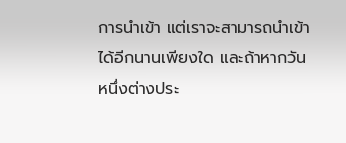การนำเข้า แต่เราจะสามารถนำเข้าได้อีกนานเพียงใด และถ้าหากวันหนึ่งต่างประ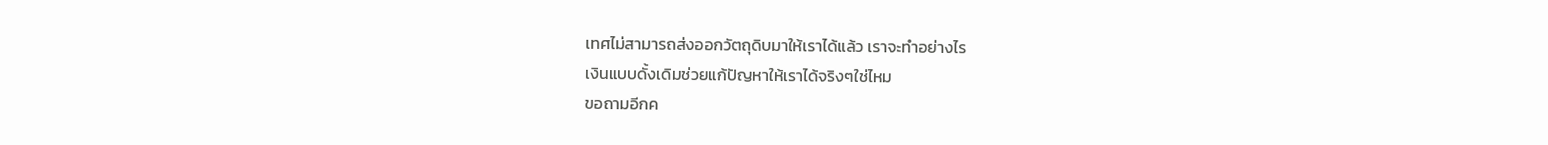เทศไม่สามารถส่งออกวัตถุดิบมาให้เราได้แล้ว เราจะทำอย่างไร
เงินแบบดั้งเดิมช่วยแก้ปัญหาให้เราได้จริงๆใช่ไหม
ขอถามอีกค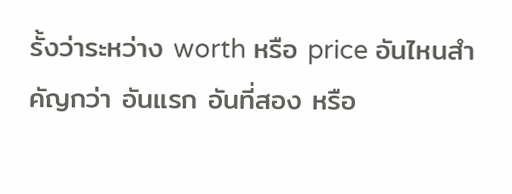รั้งว่าระหว่าง worth หรือ price อันไหนสำคัญกว่า อันแรก อันที่สอง หรือ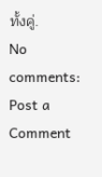ทั้งคู่.
No comments:
Post a Comment